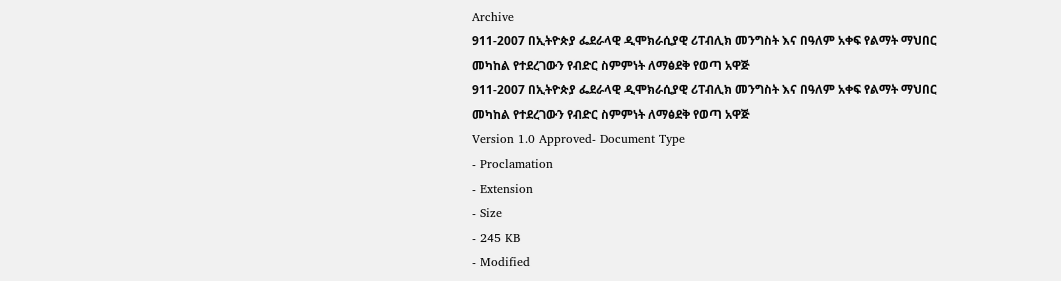Archive
911-2007 በኢትዮጵያ ፌደራላዊ ዲሞክራሲያዊ ሪፐብሊክ መንግስት እና በዓለም አቀፍ የልማት ማህበር መካከል የተደረገውን የብድር ስምምነት ለማፅደቅ የወጣ አዋጅ
911-2007 በኢትዮጵያ ፌደራላዊ ዲሞክራሲያዊ ሪፐብሊክ መንግስት እና በዓለም አቀፍ የልማት ማህበር መካከል የተደረገውን የብድር ስምምነት ለማፅደቅ የወጣ አዋጅ
Version 1.0 Approved- Document Type
- Proclamation
- Extension
- Size
- 245 KB
- Modified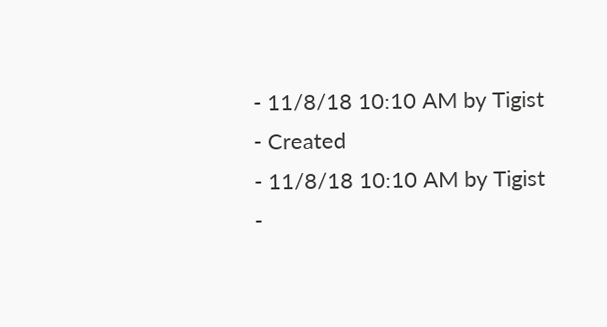- 11/8/18 10:10 AM by Tigist
- Created
- 11/8/18 10:10 AM by Tigist
-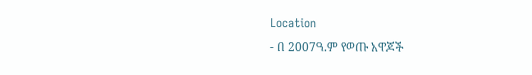Location
- በ 2007ዓ.ም የወጡ አዋጆች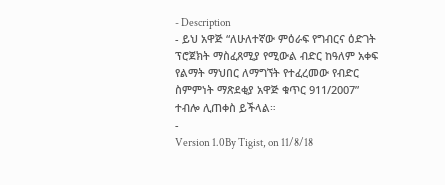- Description
- ይህ አዋጅ “ለሁለተኛው ምዕራፍ የግብርና ዕድገት ፕሮጀክት ማስፈጸሚያ የሚውል ብድር ከዓለም አቀፍ የልማት ማህበር ለማግኘት የተፈረመው የብድር ስምምነት ማጽደቂያ አዋጅ ቁጥር 911/2007” ተብሎ ሊጠቀስ ይችላል።
-
Version 1.0By Tigist, on 11/8/18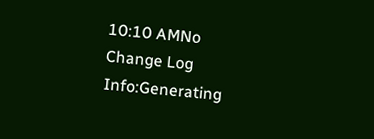10:10 AMNo Change Log
Info:Generating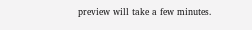preview will take a few minutes.